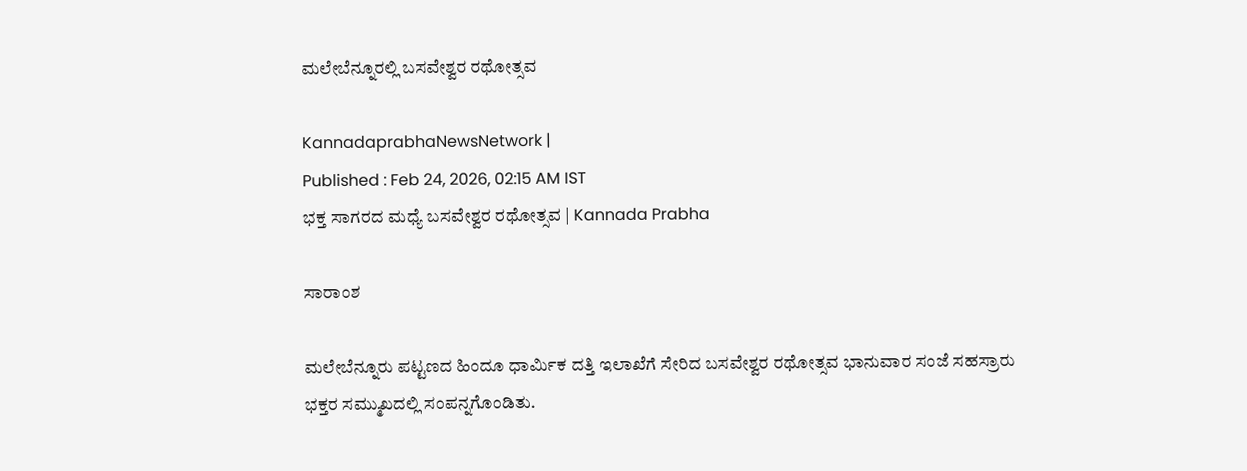ಮಲೇಬೆನ್ನೂರಲ್ಲಿ ಬಸವೇಶ್ವರ ರಥೋತ್ಸವ

KannadaprabhaNewsNetwork |
Published : Feb 24, 2026, 02:15 AM IST
ಭಕ್ತ ಸಾಗರದ ಮಧ್ಯೆ ಬಸವೇಶ್ವರ ರಥೋತ್ಸವ | Kannada Prabha

ಸಾರಾಂಶ

ಮಲೇಬೆನ್ನೂರು ಪಟ್ಟಣದ ಹಿಂದೂ ಧಾರ್ಮಿಕ ದತ್ತಿ ಇಲಾಖೆಗೆ ಸೇರಿದ ಬಸವೇಶ್ವರ ರಥೋತ್ಸವ ಭಾನುವಾರ ಸಂಜೆ ಸಹಸ್ರಾರು ಭಕ್ತರ ಸಮ್ಮುಖದಲ್ಲಿ ಸಂಪನ್ನಗೊಂಡಿತು.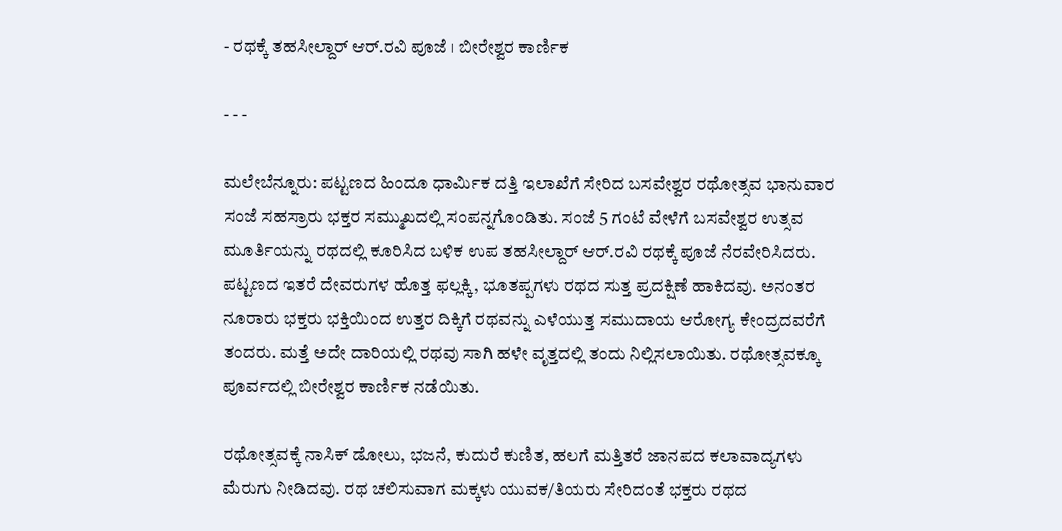- ರಥಕ್ಕೆ ತಹಸೀಲ್ದಾರ್‌ ಆರ್‌.ರವಿ ಪೂಜೆ । ಬೀರೇಶ್ವರ ಕಾರ್ಣಿಕ

- - -

ಮಲೇಬೆನ್ನೂರು: ಪಟ್ಟಣದ ಹಿಂದೂ ಧಾರ್ಮಿಕ ದತ್ತಿ ಇಲಾಖೆಗೆ ಸೇರಿದ ಬಸವೇಶ್ವರ ರಥೋತ್ಸವ ಭಾನುವಾರ ಸಂಜೆ ಸಹಸ್ರಾರು ಭಕ್ತರ ಸಮ್ಮುಖದಲ್ಲಿ ಸಂಪನ್ನಗೊಂಡಿತು. ಸಂಜೆ 5 ಗಂಟೆ ವೇಳೆಗೆ ಬಸವೇಶ್ವರ ಉತ್ಸವ ಮೂರ್ತಿಯನ್ನು ರಥದಲ್ಲಿ ಕೂರಿಸಿದ ಬಳಿಕ ಉಪ ತಹಸೀಲ್ದಾರ್ ಆರ್.ರವಿ ರಥಕ್ಕೆ ಪೂಜೆ ನೆರವೇರಿಸಿದರು. ಪಟ್ಟಣದ ಇತರೆ ದೇವರುಗಳ ಹೊತ್ತ ಫಲ್ಲಕ್ಕಿ, ಭೂತಪ್ಪಗಳು ರಥದ ಸುತ್ತ ಪ್ರದಕ್ಷಿಣೆ ಹಾಕಿದವು. ಅನಂತರ ನೂರಾರು ಭಕ್ತರು ಭಕ್ತಿಯಿಂದ ಉತ್ತರ ದಿಕ್ಕಿಗೆ ರಥವನ್ನು ಎಳೆಯುತ್ತ ಸಮುದಾಯ ಆರೋಗ್ಯ ಕೇಂದ್ರದವರೆಗೆ ತಂದರು. ಮತ್ತೆ ಅದೇ ದಾರಿಯಲ್ಲಿ ರಥವು ಸಾಗಿ ಹಳೇ ವೃತ್ತದಲ್ಲಿ ತಂದು ನಿಲ್ಲಿಸಲಾಯಿತು. ರಥೋತ್ಸವಕ್ಕೂ ಪೂರ್ವದಲ್ಲಿ ಬೀರೇಶ್ವರ ಕಾರ್ಣಿಕ ನಡೆಯಿತು.

ರಥೋತ್ಸವಕ್ಕೆ ನಾಸಿಕ್ ಡೋಲು, ಭಜನೆ, ಕುದುರೆ ಕುಣಿತ, ಹಲಗೆ ಮತ್ತಿತರೆ ಜಾನಪದ ಕಲಾವಾದ್ಯಗಳು ಮೆರುಗು ನೀಡಿದವು. ರಥ ಚಲಿಸುವಾಗ ಮಕ್ಕಳು ಯುವಕ/ತಿಯರು ಸೇರಿದಂತೆ ಭಕ್ತರು ರಥದ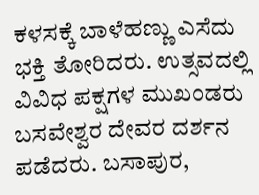ಕಳಸಕ್ಕೆ ಬಾಳೆಹಣ್ಣು ಎಸೆದು ಭಕ್ತಿ ತೋರಿದರು. ಉತ್ಸವದಲ್ಲಿ ವಿವಿಧ ಪಕ್ಷಗಳ ಮುಖಂಡರು ಬಸವೇಶ್ವರ ದೇವರ ದರ್ಶನ ಪಡೆದರು. ಬಸಾಪುರ,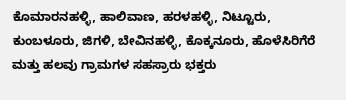ಕೊಮಾರನಹಳ್ಳಿ, ಹಾಲಿವಾಣ, ಹರಳಹಳ್ಳಿ, ನಿಟ್ಟೂರು, ಕುಂಬಳೂರು, ಜಿಗಳಿ, ಬೇವಿನಹಳ್ಳಿ, ಕೊಕ್ಕನೂರು, ಹೊಳೆಸಿರಿಗೆರೆ ಮತ್ತು ಹಲವು ಗ್ರಾಮಗಳ ಸಹಸ್ರಾರು ಭಕ್ತರು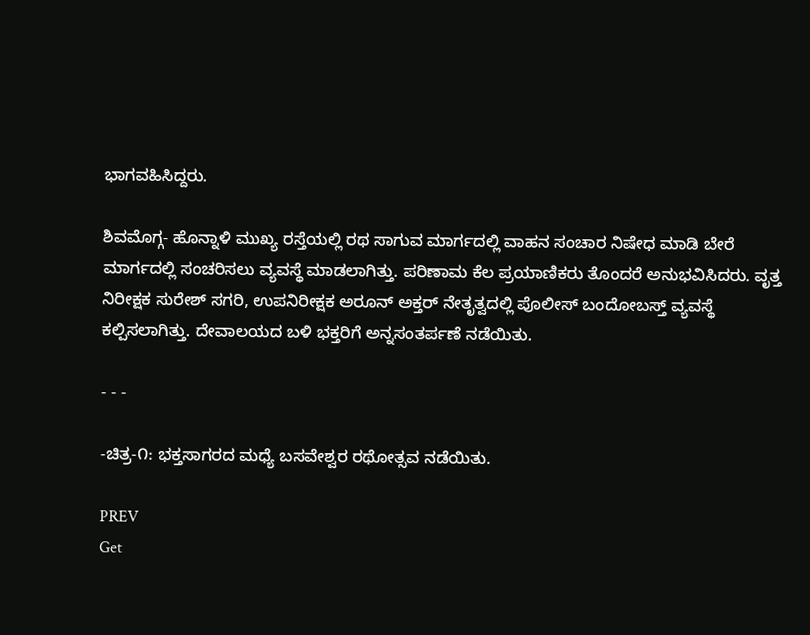ಭಾಗವಹಿಸಿದ್ದರು.

ಶಿವಮೊಗ್ಗ- ಹೊನ್ನಾಳಿ ಮುಖ್ಯ ರಸ್ತೆಯಲ್ಲಿ ರಥ ಸಾಗುವ ಮಾರ್ಗದಲ್ಲಿ ವಾಹನ ಸಂಚಾರ ನಿಷೇಧ ಮಾಡಿ ಬೇರೆ ಮಾರ್ಗದಲ್ಲಿ ಸಂಚರಿಸಲು ವ್ಯವಸ್ಥೆ ಮಾಡಲಾಗಿತ್ತು. ಪರಿಣಾಮ ಕೆಲ ಪ್ರಯಾಣಿಕರು ತೊಂದರೆ ಅನುಭವಿಸಿದರು. ವೃತ್ತ ನಿರೀಕ್ಷಕ ಸುರೇಶ್ ಸಗರಿ, ಉಪನಿರೀಕ್ಷಕ ಅರೂನ್‌ ಅಕ್ತರ್ ನೇತೃತ್ವದಲ್ಲಿ ಪೊಲೀಸ್ ಬಂದೋಬಸ್ತ್ ವ್ಯವಸ್ಥೆ ಕಲ್ಪಿಸಲಾಗಿತ್ತು. ದೇವಾಲಯದ ಬಳಿ ಭಕ್ತರಿಗೆ ಅನ್ನಸಂತರ್ಪಣೆ ನಡೆಯಿತು.

- - -

-ಚಿತ್ರ-೧: ಭಕ್ತಸಾಗರದ ಮಧ್ಯೆ ಬಸವೇಶ್ವರ ರಥೋತ್ಸವ ನಡೆಯಿತು.

PREV
Get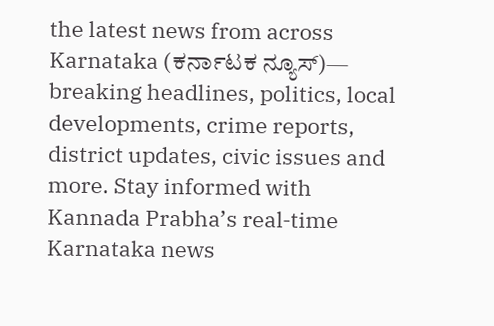the latest news from across Karnataka (ಕರ್ನಾಟಕ ನ್ಯೂಸ್)— breaking headlines, politics, local developments, crime reports, district updates, civic issues and more. Stay informed with Kannada Prabha’s real‑time Karnataka news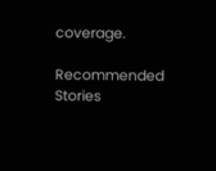coverage.

Recommended Stories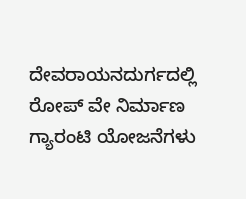ದೇವರಾಯನದುರ್ಗದಲ್ಲಿ ರೋಪ್ ವೇ ನಿರ್ಮಾಣ
ಗ್ಯಾರಂಟಿ ಯೋಜನೆಗಳು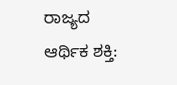ರಾಜ್ಯದ ಆರ್ಥಿಕ ಶಕ್ತಿ: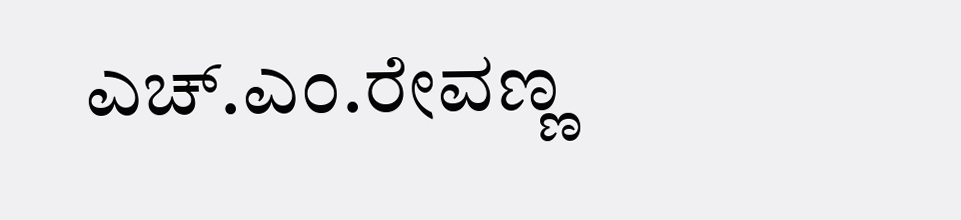ಎಚ್.ಎಂ.ರೇವಣ್ಣ